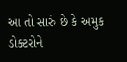આ તો સારું છે કે અમુક ડોક્ટરોને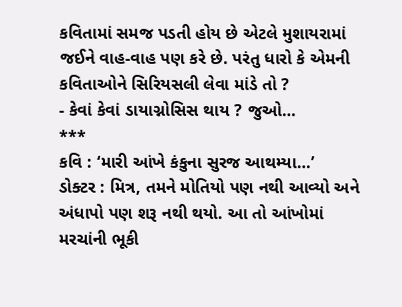કવિતામાં સમજ પડતી હોય છે એટલે મુશાયરામાં જઈને વાહ-વાહ પણ કરે છે. પરંતુ ધારો કે એમની કવિતાઓને સિરિયસલી લેવા માંડે તો ?
- કેવાં કેવાં ડાયાગ્નોસિસ થાય ? જુઓ…
***
કવિ : ‘મારી આંખે કંકુના સુરજ આથમ્યા…’
ડોક્ટર : મિત્ર, તમને મોતિયો પણ નથી આવ્યો અને અંધાપો પણ શરૂ નથી થયો. આ તો આંખોમાં મરચાંની ભૂકી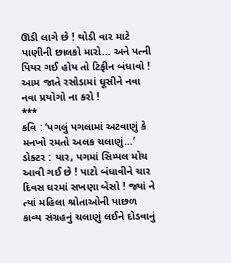ઊડી લાગે છે ! થોડી વાર માટે પાણીની છાલકો મારો… અને પત્ની પિયર ગઈ હોય તો ટિફીન બંધાવો ! આમ જાતે રસોડામાં ઘૂસીને નવા નવા પ્રયોગો ના કરો !
***
કવિ : ‘પગલું પગલામાં અટવાણું કે મનખો રમતો અલક ચલાણું…’
ડોક્ટર : યાર, પગમાં સિમ્પલ મોચ આવી ગઈ છે ! પાટો બંધાવીને ચાર દિવસ ઘરમાં સખણા બેસો ! જ્યાં ને ત્યાં મહિલા શ્રોતાઓની પાછળ કાવ્ય સંગ્રહનું ચલાણું લઈને દોડવાનું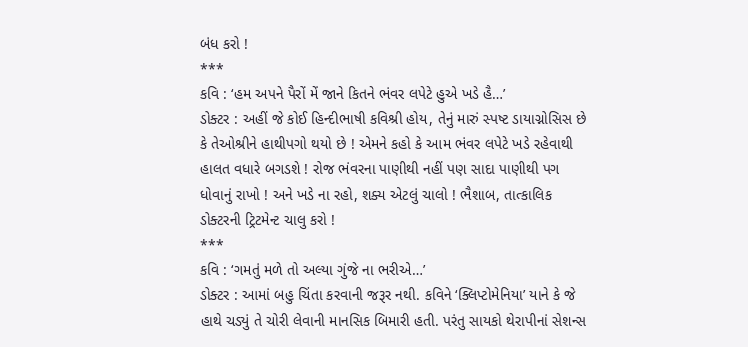બંધ કરો !
***
કવિ : ‘હમ અપને પૈરોં મેં જાને કિતને ભંવર લપેટે હુએ ખડે હૈ…’
ડોક્ટર : અહીં જે કોઈ હિન્દીભાષી કવિશ્રી હોય, તેનું મારું સ્પષ્ટ ડાયાગ્નોસિસ છે કે તેઓશ્રીને હાથીપગો થયો છે ! એમને કહો કે આમ ભંવર લપેટે ખડે રહેવાથી હાલત વધારે બગડશે ! રોજ ભંવરના પાણીથી નહીં પણ સાદા પાણીથી પગ ધોવાનું રાખો ! અને ખડે ના રહો, શક્ય એટલું ચાલો ! ભૈશાબ, તાત્કાલિક ડોક્ટરની ટ્રિટમેન્ટ ચાલુ કરો !
***
કવિ : ‘ગમતું મળે તો અલ્યા ગુંજે ના ભરીએ…’
ડોક્ટર : આમાં બહુ ચિંતા કરવાની જરૂર નથી. કવિને ‘ક્લિપ્ટોમેનિયા’ યાને કે જે હાથે ચડ્યું તે ચોરી લેવાની માનસિક બિમારી હતી. પરંતુ સાયકો થેરાપીનાં સેશન્સ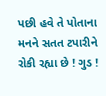પછી હવે તે પોતાના મનને સતત ટપારીને રોકી રહ્યા છે ! ગુડ !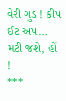વેરી ગુડ ! કીપ ઈટ અપ… મટી જશે, હોં !
***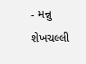- મન્નુ શેખચલ્લી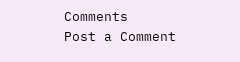Comments
Post a Comment